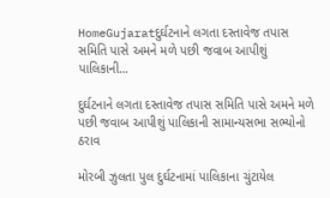HomeGujaratદુર્ઘટનાને લગતા દસ્તાવેજ તપાસ સમિતિ પાસે અમને મળે પછી જવાબ આપીશું પાલિકાની...

દુર્ઘટનાને લગતા દસ્તાવેજ તપાસ સમિતિ પાસે અમને મળે પછી જવાબ આપીશું પાલિકાની સામાન્યસભા સભ્યોનો ઠરાવ

મોરબી ઝુલતા પુલ દુર્ઘટનામાં પાલિકાના ચુંટાયેલ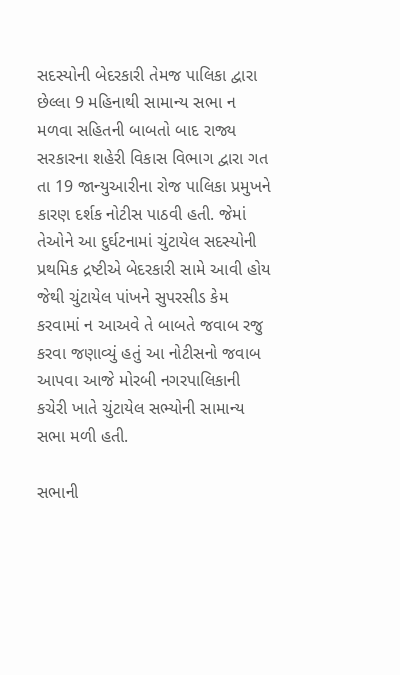સદસ્યોની બેદરકારી તેમજ પાલિકા દ્વારા છેલ્લા 9 મહિનાથી સામાન્ય સભા ન મળવા સહિતની બાબતો બાદ રાજ્ય સરકારના શહેરી વિકાસ વિભાગ દ્વારા ગત તા 19 જાન્યુઆરીના રોજ પાલિકા પ્રમુખને કારણ દર્શક નોટીસ પાઠવી હતી. જેમાં તેઓને આ દુર્ઘટનામાં ચુંટાયેલ સદસ્યોની પ્રથમિક દ્રષ્ટીએ બેદરકારી સામે આવી હોય જેથી ચુંટાયેલ પાંખને સુપરસીડ કેમ કરવામાં ન આઅવે તે બાબતે જવાબ રજુ કરવા જણાવ્યું હતું આ નોટીસનો જવાબ આપવા આજે મોરબી નગરપાલિકાની કચેરી ખાતે ચુંટાયેલ સભ્યોની સામાન્ય સભા મળી હતી.

સભાની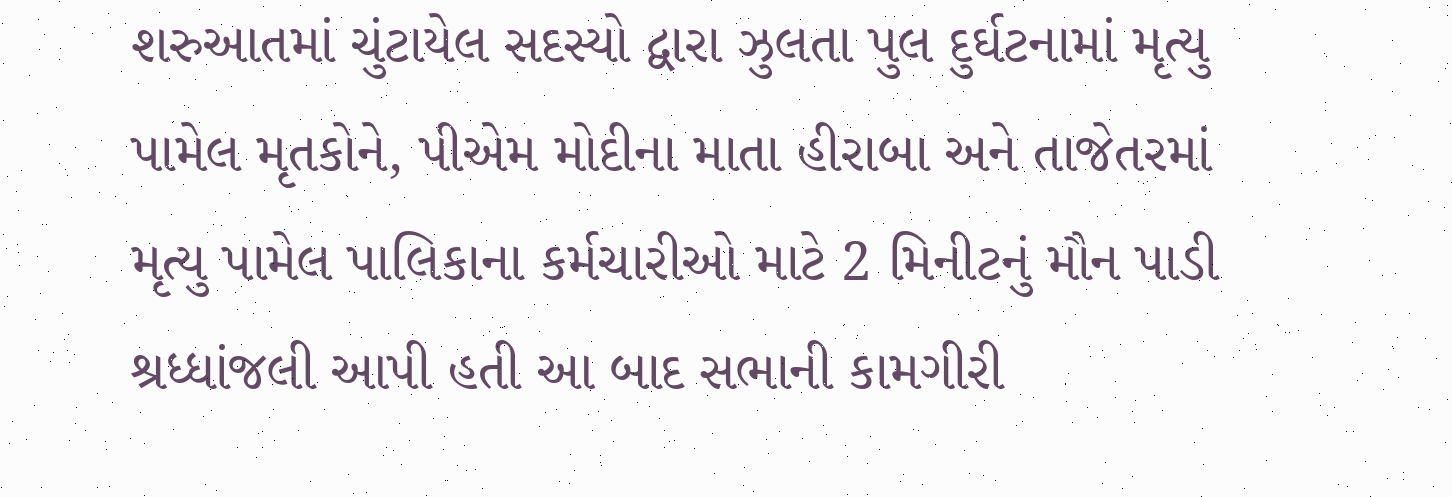શરુઆતમાં ચુંટાયેલ સદસ્યો દ્વારા ઝુલતા પુલ દુર્ઘટનામાં મૃત્યુ પામેલ મૃતકોને, પીએમ મોદીના માતા હીરાબા અને તાજેતરમાં મૃત્યુ પામેલ પાલિકાના કર્મચારીઓ માટે 2 મિનીટનું મૌન પાડી શ્રધ્ધાંજલી આપી હતી આ બાદ સભાની કામગીરી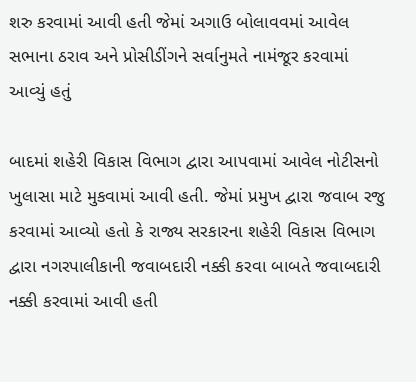શરુ કરવામાં આવી હતી જેમાં અગાઉ બોલાવવમાં આવેલ સભાના ઠરાવ અને પ્રોસીડીંગને સર્વાનુમતે નામંજૂર કરવામાં આવ્યું હતું

બાદમાં શહેરી વિકાસ વિભાગ દ્વારા આપવામાં આવેલ નોટીસનો ખુલાસા માટે મુકવામાં આવી હતી. જેમાં પ્રમુખ દ્વારા જવાબ રજુ કરવામાં આવ્યો હતો કે રાજ્ય સરકારના શહેરી વિકાસ વિભાગ દ્વારા નગરપાલીકાની જવાબદારી નક્કી કરવા બાબતે જવાબદારી નક્કી કરવામાં આવી હતી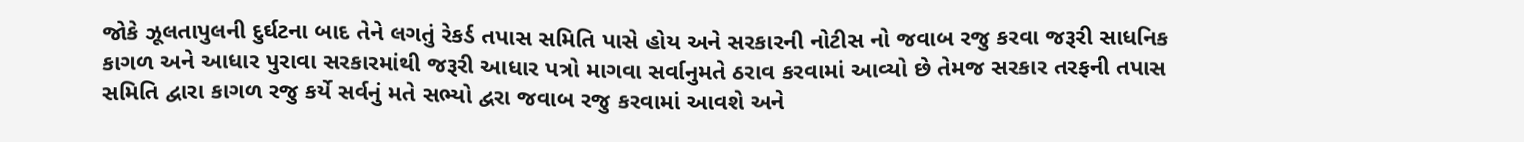જોકે ઝૂલતાપુલની દુર્ઘટના બાદ તેને લગતું રેકર્ડ તપાસ સમિતિ પાસે હોય અને સરકારની નોટીસ નો જવાબ રજુ કરવા જરૂરી સાધનિક કાગળ અને આધાર પુરાવા સરકારમાંથી જરૂરી આધાર પત્રો માગવા સર્વાનુમતે ઠરાવ કરવામાં આવ્યો છે તેમજ સરકાર તરફની તપાસ સમિતિ દ્વારા કાગળ રજુ કર્યે સર્વનું મતે સભ્યો દ્વરા જવાબ રજુ કરવામાં આવશે અને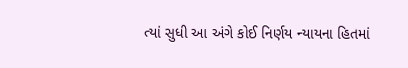ત્યાં સુધી આ અંગે કોઈ નિર્ણય ન્યાયના હિતમાં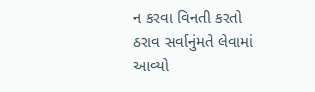ન કરવા વિનતી કરતો ઠરાવ સર્વાનુંમતે લેવામાં આવ્યો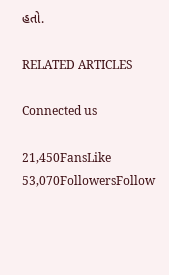હતો.

RELATED ARTICLES

Connected us

21,450FansLike
53,070FollowersFollow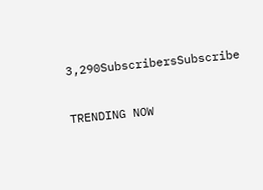3,290SubscribersSubscribe

TRENDING NOW